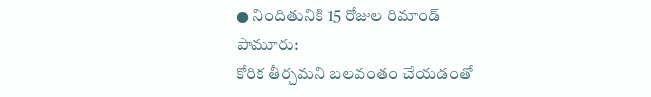● నిందితునికి 15 రోజుల రిమాండ్
పామూరు:
కోరిక తీర్చమని బలవంతం చేయడంతో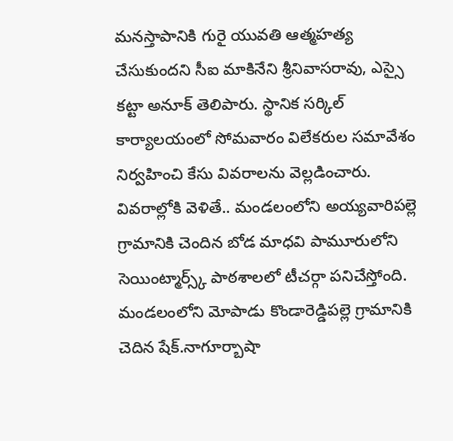మనస్తాపానికి గురై యువతి ఆత్మహత్య చేసుకుందని సీఐ మాకినేని శ్రీనివాసరావు, ఎస్సై కట్టా అనూక్ తెలిపారు. స్థానిక సర్కిల్ కార్యాలయంలో సోమవారం విలేకరుల సమావేశం నిర్వహించి కేసు వివరాలను వెల్లడించారు. వివరాల్లోకి వెళితే.. మండలంలోని అయ్యవారిపల్లె గ్రామానికి చెందిన బోడ మాధవి పామూరులోని సెయింట్మార్స్క్ పాఠశాలలో టీచర్గా పనిచేస్తోంది. మండలంలోని మోపాడు కొండారెడ్డిపల్లె గ్రామానికి చెదిన షేక్.నాగూర్బాషా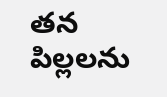తన పిల్లలను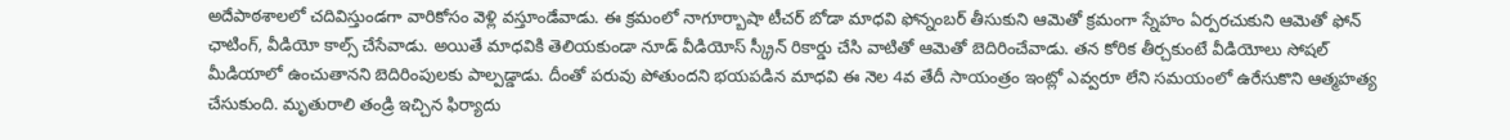అదేపాఠశాలలో చదివిస్తుండగా వారికోసం వెళ్లి వస్తూండేవాడు. ఈ క్రమంలో నాగూర్బాషా టీచర్ బోడా మాధవి ఫోన్నంబర్ తీసుకుని ఆమెతో క్రమంగా స్నేహం ఏర్పరచుకుని ఆమెతో ఫోన్ ఛాటింగ్, వీడియో కాల్స్ చేసేవాడు. అయితే మాధవికి తెలియకుండా నూడ్ వీడియోస్ స్క్రీన్ రికార్డు చేసి వాటితో ఆమెతో బెదిరించేవాడు. తన కోరిక తీర్చకుంటే వీడియోలు సోషల్ మీడియాలో ఉంచుతానని బెదిరింపులకు పాల్పడ్డాడు. దీంతో పరువు పోతుందని భయపడిన మాధవి ఈ నెల 4వ తేదీ సాయంత్రం ఇంట్లో ఎవ్వరూ లేని సమయంలో ఉరేసుకొని ఆత్మహత్య చేసుకుంది. మృతురాలి తండ్రి ఇచ్చిన ఫిర్యాదు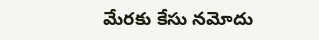మేరకు కేసు నమోదు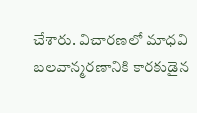చేశారు. విచారణలో మాధవి బలవాన్మరణానికి కారకుడైన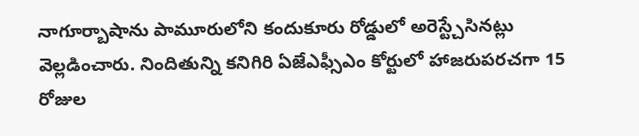నాగూర్బాషాను పామూరులోని కందుకూరు రోడ్డులో అరెస్ట్చేసినట్లు వెల్లడించారు. నిందితున్ని కనిగిరి ఏజేఎఫ్సీఎం కోర్టులో హాజరుపరచగా 15 రోజుల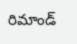రిమాండ్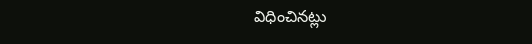విధించినట్లు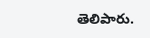తెలిపారు.